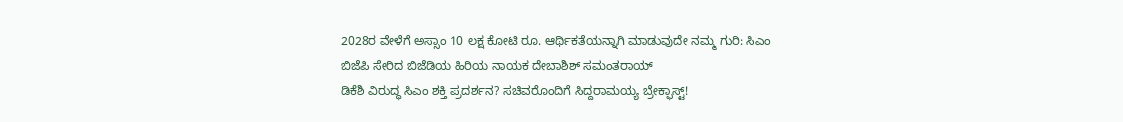2028ರ ವೇಳೆಗೆ ಅಸ್ಸಾಂ 10 ಲಕ್ಷ ಕೋಟಿ ರೂ. ಆರ್ಥಿಕತೆಯನ್ನಾಗಿ ಮಾಡುವುದೇ ನಮ್ಮ ಗುರಿ: ಸಿಎಂ
ಬಿಜೆಪಿ ಸೇರಿದ ಬಿಜೆಡಿಯ ಹಿರಿಯ ನಾಯಕ ದೇಬಾಶಿಶ್ ಸಮಂತರಾಯ್
ಡಿಕೆಶಿ ವಿರುದ್ಧ ಸಿಎಂ ಶಕ್ತಿ ಪ್ರದರ್ಶನ? ಸಚಿವರೊಂದಿಗೆ ಸಿದ್ದರಾಮಯ್ಯ ಬ್ರೇಕ್ಫಾಸ್ಟ್!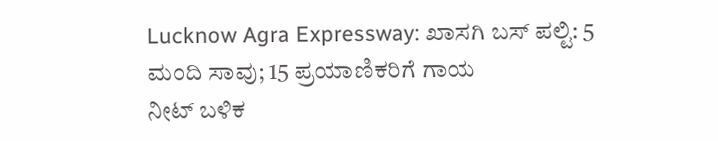Lucknow Agra Expressway: ಖಾಸಗಿ ಬಸ್ ಪಲ್ಟಿ: 5 ಮಂದಿ ಸಾವು; 15 ಪ್ರಯಾಣಿಕರಿಗೆ ಗಾಯ
ನೀಟ್ ಬಳಿಕ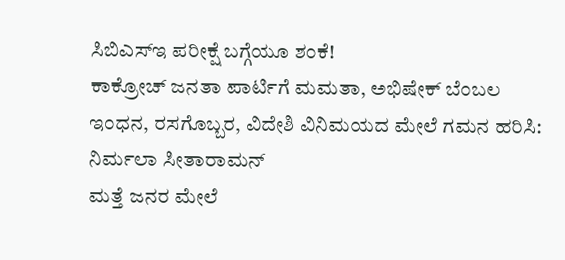ಸಿಬಿಎಸ್ಇ ಪರೀಕ್ಷೆ ಬಗ್ಗೆಯೂ ಶಂಕೆ!
ಕಾಕ್ರೋಚ್ ಜನತಾ ಪಾರ್ಟಿಗೆ ಮಮತಾ, ಅಭಿಷೇಕ್ ಬೆಂಬಲ
ಇಂಧನ, ರಸಗೊಬ್ಬರ, ವಿದೇಶಿ ವಿನಿಮಯದ ಮೇಲೆ ಗಮನ ಹರಿಸಿ: ನಿರ್ಮಲಾ ಸೀತಾರಾಮನ್
ಮತ್ತೆ ಜನರ ಮೇಲೆ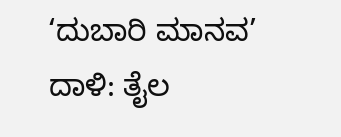‘ದುಬಾರಿ ಮಾನವ’ ದಾಳಿ: ತೈಲ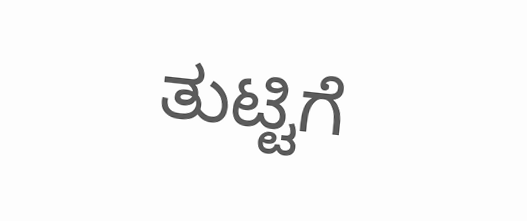ತುಟ್ಟಿಗೆ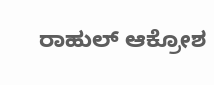ರಾಹುಲ್ ಆಕ್ರೋಶ